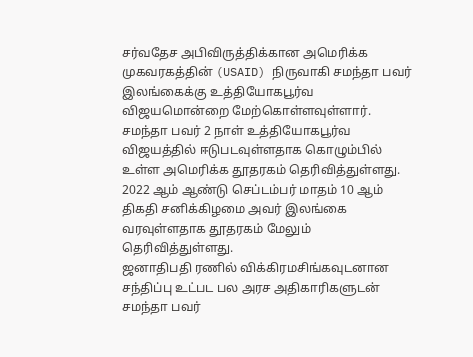சர்வதேச அபிவிருத்திக்கான அமெரிக்க முகவரகத்தின் (USAID) நிருவாகி சமந்தா பவர் இலங்கைக்கு உத்தியோகபூர்வ விஜயமொன்றை மேற்கொள்ளவுள்ளார்.
சமந்தா பவர் 2 நாள் உத்தியோகபூர்வ விஜயத்தில் ஈடுபடவுள்ளதாக கொழும்பில் உள்ள அமெரிக்க தூதரகம் தெரிவித்துள்ளது.
2022 ஆம் ஆண்டு செப்டம்பர் மாதம் 10 ஆம் திகதி சனிக்கிழமை அவர் இலங்கை வரவுள்ளதாக தூதரகம் மேலும் தெரிவித்துள்ளது.
ஜனாதிபதி ரணில் விக்கிரமசிங்கவுடனான சந்திப்பு உட்பட பல அரச அதிகாரிகளுடன் சமந்தா பவர்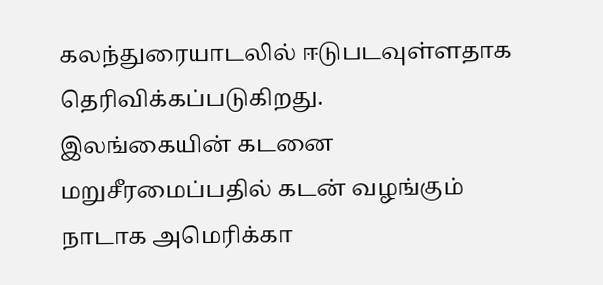கலந்துரையாடலில் ஈடுபடவுள்ளதாக தெரிவிக்கப்படுகிறது.
இலங்கையின் கடனை மறுசீரமைப்பதில் கடன் வழங்கும் நாடாக அமெரிக்கா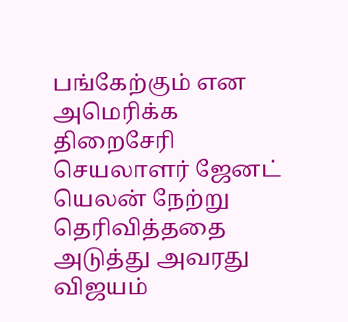பங்கேற்கும் என அமெரிக்க திறைசேரி செயலாளர் ஜேனட் யெலன் நேற்று தெரிவித்ததை அடுத்து அவரது விஜயம்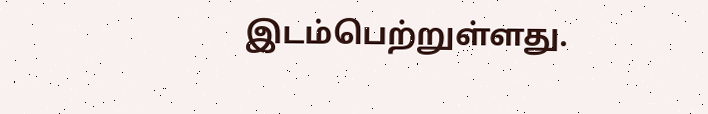இடம்பெற்றுள்ளது.